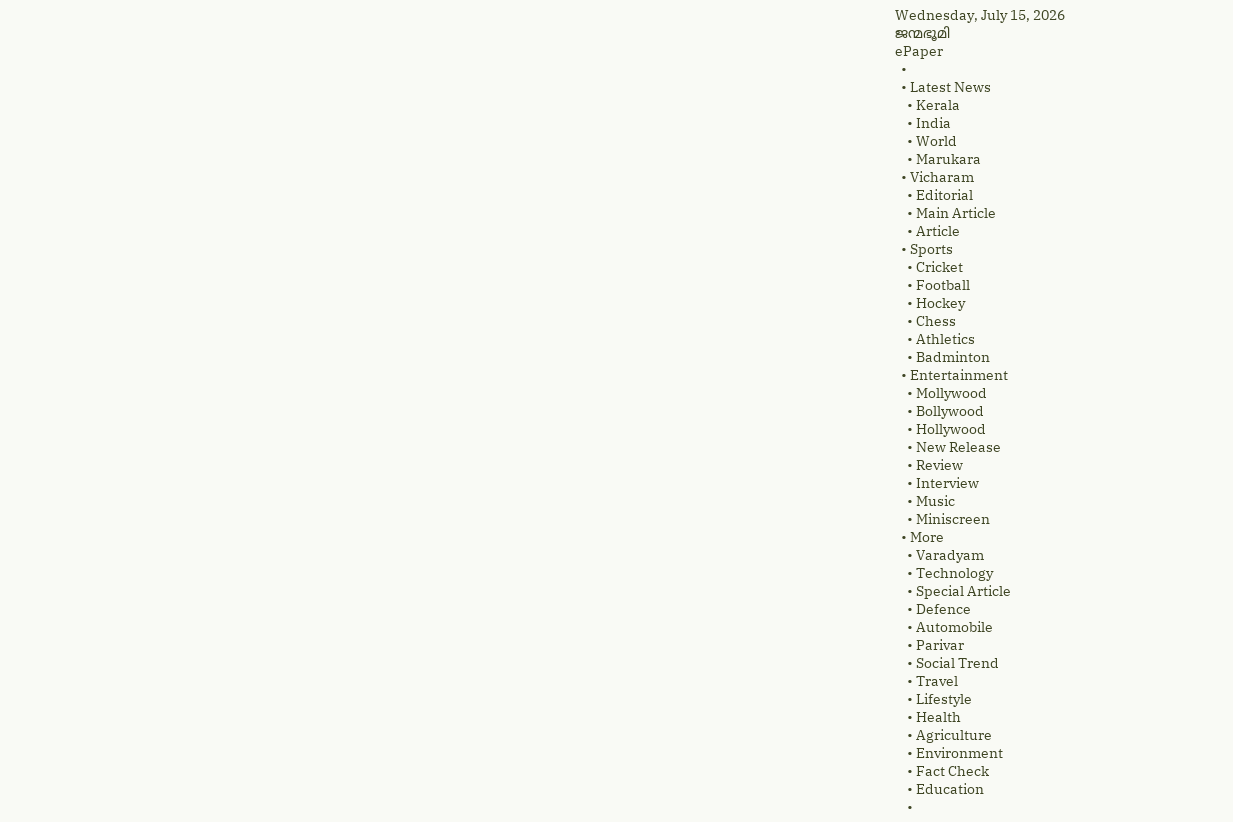Wednesday, July 15, 2026
ജന്മഭൂമി
ePaper
  •
  • Latest News
    • Kerala
    • India
    • World
    • Marukara
  • Vicharam
    • Editorial
    • Main Article
    • Article
  • Sports
    • Cricket
    • Football
    • Hockey
    • Chess
    • Athletics
    • Badminton
  • Entertainment
    • Mollywood
    • Bollywood
    • Hollywood
    • New Release
    • Review
    • Interview
    • Music
    • Miniscreen
  • More
    • Varadyam
    • Technology
    • Special Article
    • Defence
    • Automobile
    • Parivar
    • Social Trend
    • Travel
    • Lifestyle
    • Health
    • Agriculture
    • Environment
    • Fact Check
    • Education
    •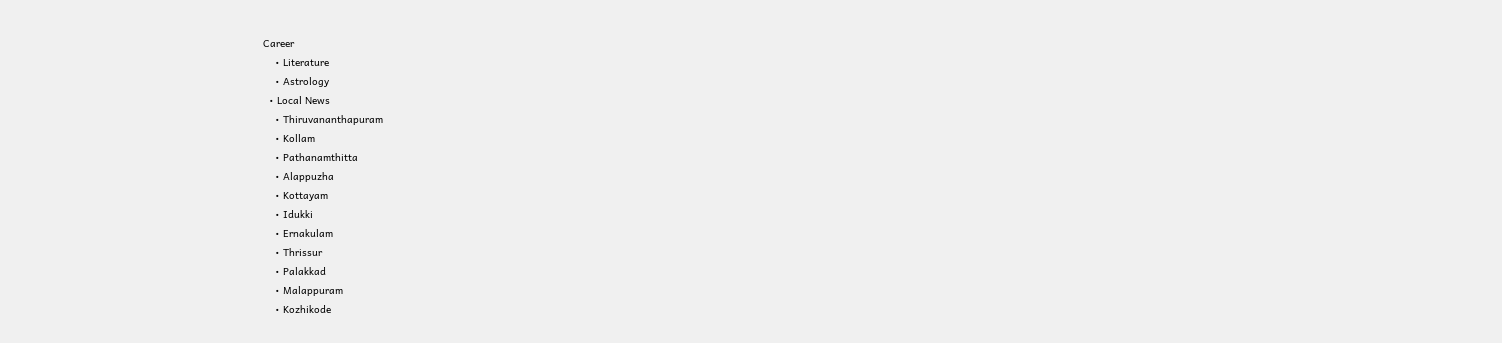Career
    • Literature
    • Astrology
  • Local News
    • Thiruvananthapuram
    • Kollam
    • Pathanamthitta
    • Alappuzha
    • Kottayam
    • Idukki
    • Ernakulam
    • Thrissur
    • Palakkad
    • Malappuram
    • Kozhikode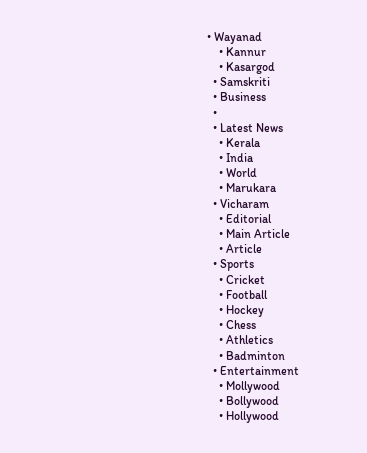• Wayanad
    • Kannur
    • Kasargod
  • Samskriti
  • Business
  •
  • Latest News
    • Kerala
    • India
    • World
    • Marukara
  • Vicharam
    • Editorial
    • Main Article
    • Article
  • Sports
    • Cricket
    • Football
    • Hockey
    • Chess
    • Athletics
    • Badminton
  • Entertainment
    • Mollywood
    • Bollywood
    • Hollywood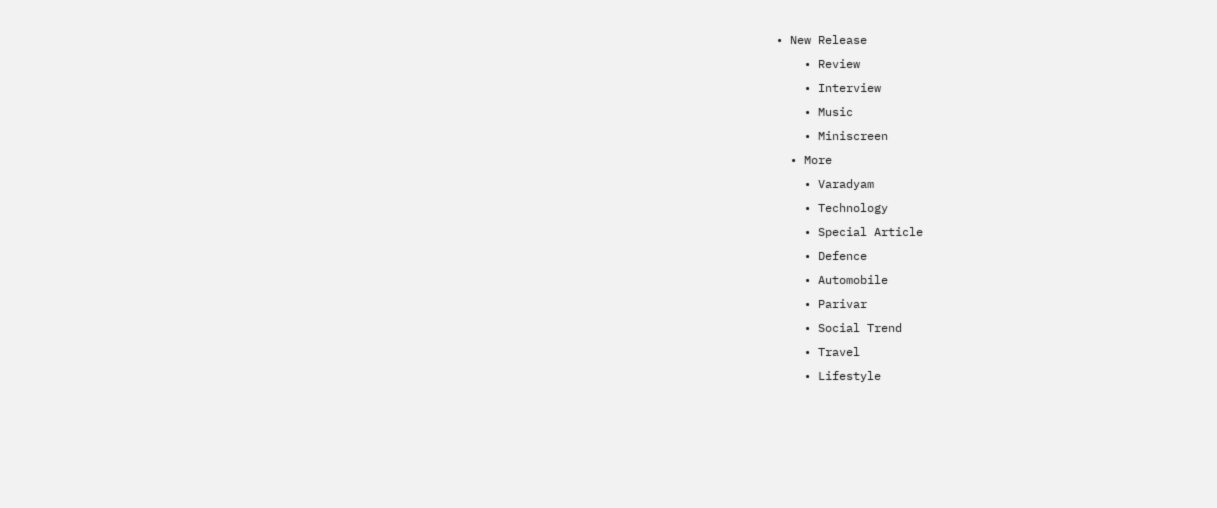• New Release
    • Review
    • Interview
    • Music
    • Miniscreen
  • More
    • Varadyam
    • Technology
    • Special Article
    • Defence
    • Automobile
    • Parivar
    • Social Trend
    • Travel
    • Lifestyle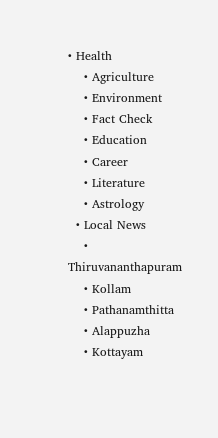• Health
    • Agriculture
    • Environment
    • Fact Check
    • Education
    • Career
    • Literature
    • Astrology
  • Local News
    • Thiruvananthapuram
    • Kollam
    • Pathanamthitta
    • Alappuzha
    • Kottayam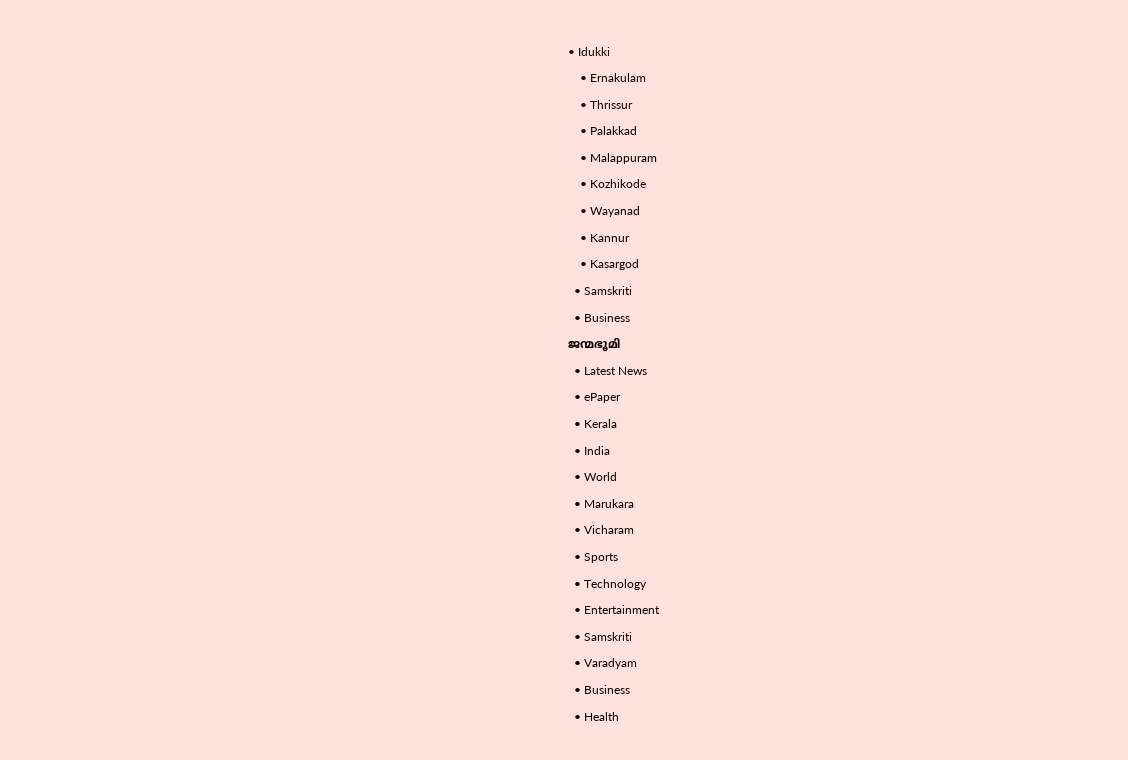• Idukki
    • Ernakulam
    • Thrissur
    • Palakkad
    • Malappuram
    • Kozhikode
    • Wayanad
    • Kannur
    • Kasargod
  • Samskriti
  • Business
ജന്മഭൂമി
  • Latest News
  • ePaper
  • Kerala
  • India
  • World
  • Marukara
  • Vicharam
  • Sports
  • Technology
  • Entertainment
  • Samskriti
  • Varadyam
  • Business
  • Health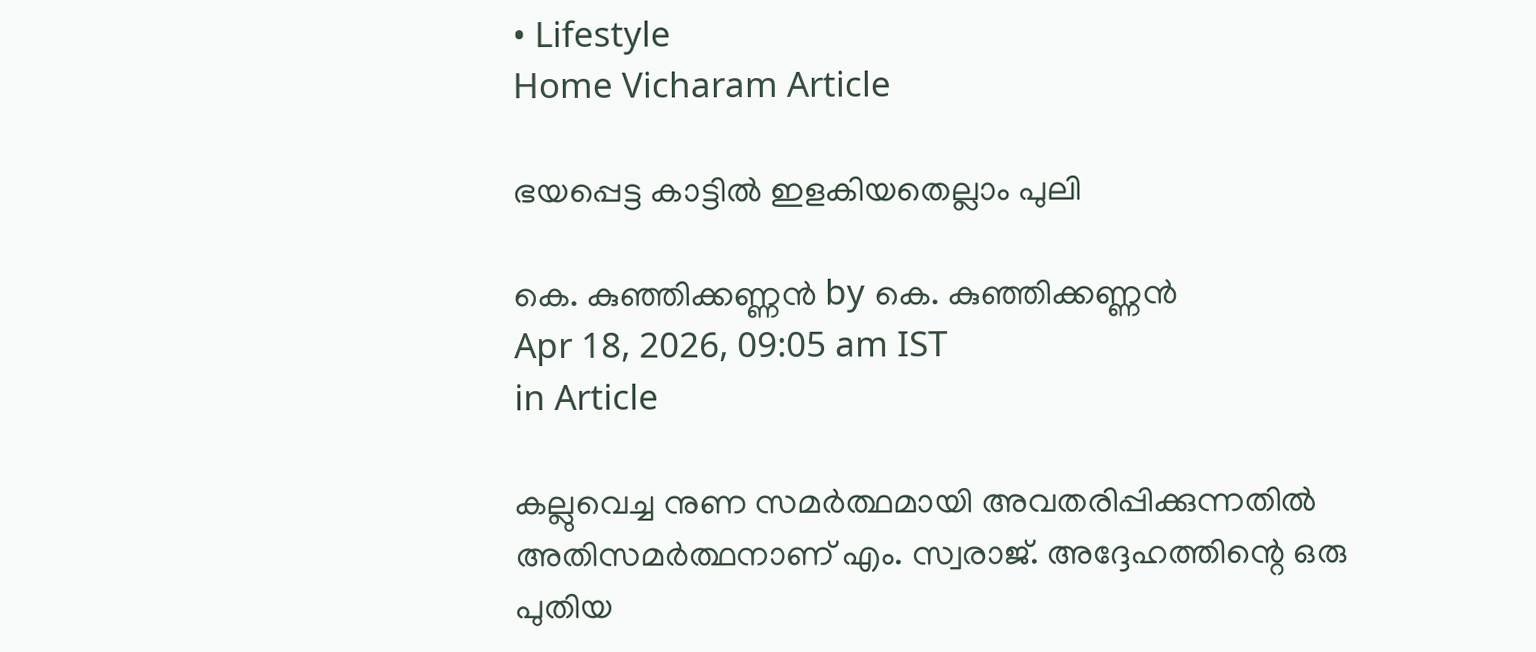• Lifestyle
Home Vicharam Article

ഭയപ്പെട്ട കാട്ടില്‍ ഇളകിയതെല്ലാം പുലി

കെ. കുഞ്ഞിക്കണ്ണന്‍ by കെ. കുഞ്ഞിക്കണ്ണന്‍
Apr 18, 2026, 09:05 am IST
in Article

കല്ലുവെച്ച നുണ സമര്‍ത്ഥമായി അവതരിപ്പിക്കുന്നതില്‍ അതിസമര്‍ത്ഥനാണ് എം. സ്വരാജ്. അദ്ദേഹത്തിന്റെ ഒരു പുതിയ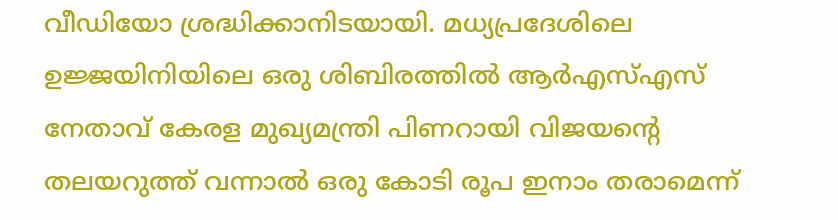വീഡിയോ ശ്രദ്ധിക്കാനിടയായി. മധ്യപ്രദേശിലെ ഉജ്ജയിനിയിലെ ഒരു ശിബിരത്തില്‍ ആര്‍എസ്എസ് നേതാവ് കേരള മുഖ്യമന്ത്രി പിണറായി വിജയന്റെ തലയറുത്ത് വന്നാല്‍ ഒരു കോടി രൂപ ഇനാം തരാമെന്ന്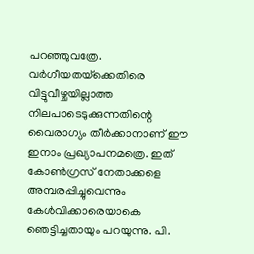പറഞ്ഞുവത്രേ. വര്‍ഗീയതയ്‌ക്കെതിരെ വിട്ടുവീഴ്ചയില്ലാത്ത നിലപാടെടുക്കുന്നതിന്റെ വൈരാഗ്യം തീര്‍ക്കാനാണ് ഈ ഇനാം പ്രഖ്യാപനമത്രെ. ഇത് കോണ്‍ഗ്രസ് നേതാക്കളെ അമ്പരപ്പിച്ചുവെന്നും കേള്‍വിക്കാരെയാകെ ഞെട്ടിച്ചതായും പറയുന്നു. പി.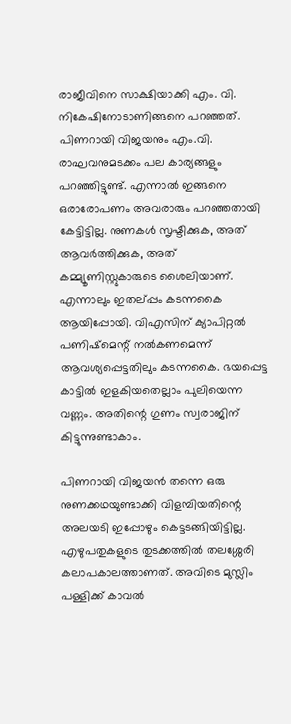രാജീവിനെ സാക്ഷിയാക്കി എം. വി. നികേഷിനോടാണിങ്ങനെ പറഞ്ഞത്. പിണറായി വിജയനും എം.വി. രാഘവനുമടക്കം പല കാര്യങ്ങളും പറഞ്ഞിട്ടുണ്ട്. എന്നാല്‍ ഇങ്ങനെ ഒരാരോപണം അവരാരും പറഞ്ഞതായി കേട്ടിട്ടില്ല. നുണകള്‍ സൃഷ്ടിക്കുക, അത് ആവര്‍ത്തിക്കുക, അത് കമ്മ്യൂണിസ്റ്റുകാരുടെ ശൈലിയാണ്. എന്നാലും ഇതല്പ്പം കടന്നകൈ ആയിപ്പോയി. വിഎസിന് ക്യാപിറ്റല്‍ പണിഷ്മെന്റ് നല്‍കണമെന്ന് ആവശ്യപ്പെട്ടതിലും കടന്നകൈ. ഭയപ്പെട്ട കാട്ടില്‍ ഇളകിയതെല്ലാം പുലിയെന്ന വണ്ണം. അതിന്റെ ഗുണം സ്വരാജിന് കിട്ടുന്നുണ്ടാകാം.

പിണറായി വിജയന്‍ തന്നെ ഒരു നുണക്കഥയുണ്ടാക്കി വിളമ്പിയതിന്റെ അലയടി ഇപ്പോഴും കെട്ടടങ്ങിയിട്ടില്ല. എഴുപതുകളുടെ തുടക്കത്തില്‍ തലശ്ശേരി കലാപകാലത്താണത്. അവിടെ മുസ്ലിം പള്ളിക്ക് കാവല്‍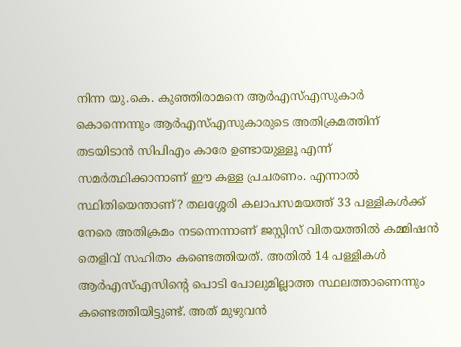നിന്ന യു.കെ. കുഞ്ഞിരാമനെ ആര്‍എസ്എസുകാര്‍ കൊന്നെന്നും ആര്‍എസ്എസുകാരുടെ അതിക്രമത്തിന് തടയിടാന്‍ സിപിഎം കാരേ ഉണ്ടായുള്ളൂ എന്ന് സമര്‍ത്ഥിക്കാനാണ് ഈ കള്ള പ്രചരണം. എന്നാല്‍ സ്ഥിതിയെന്താണ്? തലശ്ശേരി കലാപസമയത്ത് 33 പള്ളികള്‍ക്ക് നേരെ അതിക്രമം നടന്നെന്നാണ് ജസ്റ്റിസ് വിതയത്തില്‍ കമ്മിഷന്‍ തെളിവ് സഹിതം കണ്ടെത്തിയത്. അതില്‍ 14 പള്ളികള്‍ ആര്‍എസ്എസിന്റെ പൊടി പോലുമില്ലാത്ത സ്ഥലത്താണെന്നും കണ്ടെത്തിയിട്ടുണ്ട്. അത് മുഴുവന്‍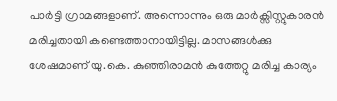പാര്‍ട്ടി ഗ്രാമങ്ങളാണ്. അന്നൊന്നും ഒരു മാര്‍ക്സിസ്റ്റുകാരന്‍ മരിച്ചതായി കണ്ടെത്താനായിട്ടില്ല. മാസങ്ങള്‍ക്കു ശേഷമാണ് യു.കെ. കുഞ്ഞിരാമന്‍ കുത്തേറ്റു മരിച്ച കാര്യം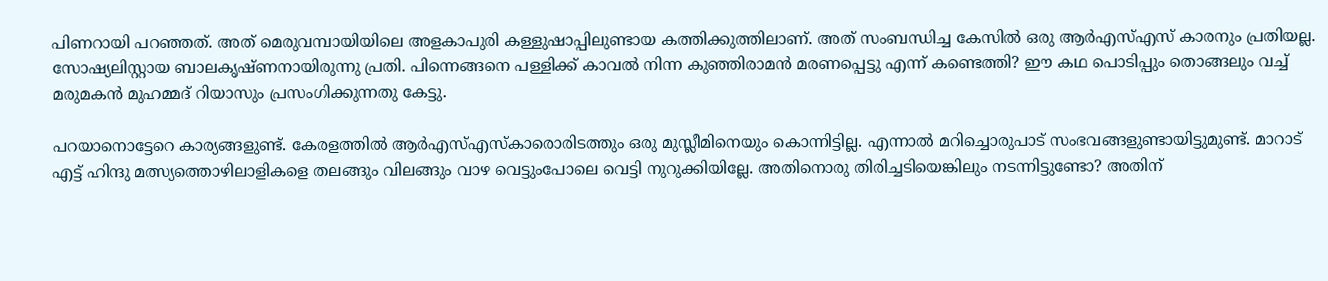പിണറായി പറഞ്ഞത്. അത് മെരുവമ്പായിയിലെ അളകാപുരി കള്ളുഷാപ്പിലുണ്ടായ കത്തിക്കുത്തിലാണ്. അത് സംബന്ധിച്ച കേസില്‍ ഒരു ആര്‍എസ്എസ് കാരനും പ്രതിയല്ല. സോഷ്യലിസ്റ്റായ ബാലകൃഷ്ണനായിരുന്നു പ്രതി. പിന്നെങ്ങനെ പള്ളിക്ക് കാവല്‍ നിന്ന കുഞ്ഞിരാമന്‍ മരണപ്പെട്ടു എന്ന് കണ്ടെത്തി? ഈ കഥ പൊടിപ്പും തൊങ്ങലും വച്ച് മരുമകന്‍ മുഹമ്മദ് റിയാസും പ്രസംഗിക്കുന്നതു കേട്ടു.

പറയാനൊട്ടേറെ കാര്യങ്ങളുണ്ട്. കേരളത്തില്‍ ആര്‍എസ്എസ്‌കാരൊരിടത്തും ഒരു മുസ്ലീമിനെയും കൊന്നിട്ടില്ല. എന്നാല്‍ മറിച്ചൊരുപാട് സംഭവങ്ങളുണ്ടായിട്ടുമുണ്ട്. മാറാട് എട്ട് ഹിന്ദു മത്സ്യത്തൊഴിലാളികളെ തലങ്ങും വിലങ്ങും വാഴ വെട്ടുംപോലെ വെട്ടി നുറുക്കിയില്ലേ. അതിനൊരു തിരിച്ചടിയെങ്കിലും നടന്നിട്ടുണ്ടോ? അതിന്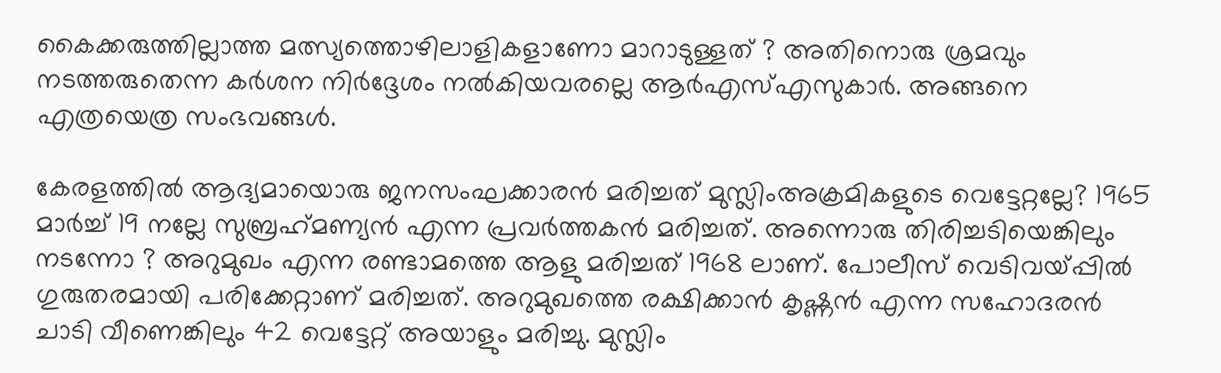കൈക്കരുത്തില്ലാത്ത മത്സ്യത്തൊഴിലാളികളാണോ മാറാടുള്ളത് ? അതിനൊരു ശ്രമവും നടത്തരുതെന്ന കര്‍ശന നിര്‍ദ്ദേശം നല്‍കിയവരല്ലെ ആര്‍എസ്എസുകാര്‍. അങ്ങനെ എത്രയെത്ര സംഭവങ്ങള്‍.

കേരളത്തില്‍ ആദ്യമായൊരു ജനസംഘക്കാരന്‍ മരിച്ചത് മുസ്ലിംഅക്രമികളുടെ വെട്ടേറ്റല്ലേ? 1965 മാര്‍ച്ച് 19 നല്ലേ സുബ്രഹ്‌മണ്യന്‍ എന്ന പ്രവര്‍ത്തകന്‍ മരിച്ചത്. അന്നൊരു തിരിച്ചടിയെങ്കിലും നടന്നോ ? അറുമുഖം എന്ന രണ്ടാമത്തെ ആളു മരിച്ചത് 1968 ലാണ്. പോലീസ് വെടിവയ്‌പ്പില്‍ ഗുരുതരമായി പരിക്കേറ്റാണ് മരിച്ചത്. അറുമുഖത്തെ രക്ഷിക്കാന്‍ കൃഷ്ണന്‍ എന്ന സഹോദരന്‍ ചാടി വീണെങ്കിലും 42 വെട്ടേറ്റ് അയാളും മരിച്ചു. മുസ്ലിം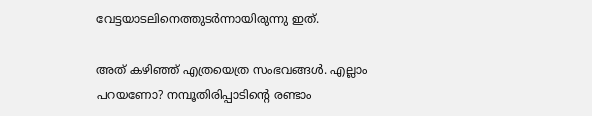വേട്ടയാടലിനെത്തുടര്‍ന്നായിരുന്നു ഇത്.

അത് കഴിഞ്ഞ് എത്രയെത്ര സംഭവങ്ങള്‍. എല്ലാം പറയണോ? നമ്പൂതിരിപ്പാടിന്റെ രണ്ടാം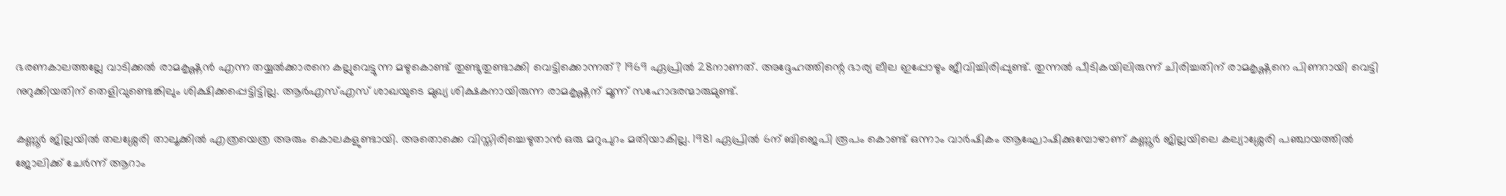ഭരണകാലത്തല്ലേ വാടിക്കല്‍ രാമകൃഷ്ണന്‍ എന്ന തയ്യല്‍ക്കാരനെ കല്ലുവെട്ടുന്ന മഴുകൊണ്ട് തുണ്ടുതുണ്ടാക്കി വെട്ടിക്കൊന്നത്? 1969 ഏപ്രില്‍ 28നാണത്. അദ്ദേഹത്തിന്റെ ഭാര്യ ലീല ഇപ്പോഴും ജീവിച്ചിരിപ്പുണ്ട്. തുന്നല്‍ പീടികയിലിരുന്ന് ചിരിച്ചതിന് രാമകൃഷ്ണനെ പിണറായി വെട്ടി നുറുക്കിയതിന് തെളിവുണ്ടെങ്കിലും ശിക്ഷിക്കപ്പെട്ടിട്ടില്ല. ആര്‍എസ്എസ് ശാഖയുടെ മുഖ്യ ശിക്ഷകനായിരുന്ന രാമകൃഷ്ണന് മൂന്ന് സഹോദരന്മാരുമുണ്ട്.

കണ്ണൂര്‍ ജില്ലയില്‍ തലശ്ശേരി താലൂക്കില്‍ എത്രയെത്ര അരും കൊലകളുണ്ടായി. അതൊക്കെ വിസ്തിരിച്ചെഴുതാന്‍ ഒരു മറുപുറം മതിയാകില്ല. 1981 ഏപ്രില്‍ 6ന് ബിജെപി രൂപം കൊണ്ട് ഒന്നാം വാര്‍ഷികം ആഘോഷിക്കുമ്പോഴാണ് കണ്ണൂര്‍ ജില്ലയിലെ കല്യാശ്ശേരി പഞ്ചായത്തില്‍ ജോലിക്ക് ചേര്‍ന്ന് ആറാം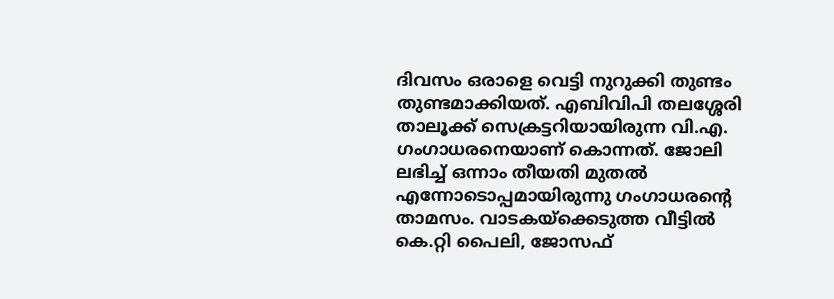ദിവസം ഒരാളെ വെട്ടി നുറുക്കി തുണ്ടം തുണ്ടമാക്കിയത്. എബിവിപി തലശ്ശേരി താലൂക്ക് സെക്രട്ടറിയായിരുന്ന വി.എ. ഗംഗാധരനെയാണ് കൊന്നത്. ജോലി ലഭിച്ച് ഒന്നാം തീയതി മുതല്‍ എന്നോടൊപ്പമായിരുന്നു ഗംഗാധരന്റെ താമസം. വാടകയ്‌ക്കെടുത്ത വീട്ടില്‍ കെ.റ്റി പൈലി, ജോസഫ്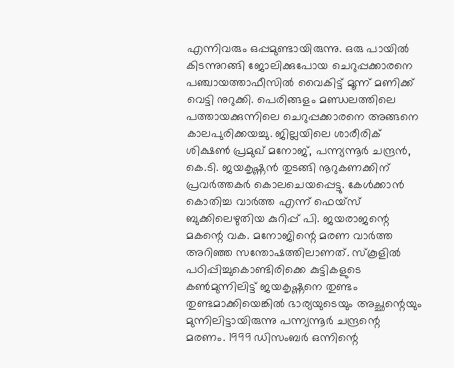എന്നിവരും ഒപ്പമുണ്ടായിരുന്നു. ഒരു പായില്‍ കിടന്നുറങ്ങി ജോലിക്കുപോയ ചെറുപ്പക്കാരനെ പഞ്ചായത്താഫീസില്‍ വൈകിട്ട് മൂന്ന് മണിക്ക് വെട്ടി നുറുക്കി. പെരിങ്ങളം മണ്ഡലത്തിലെ പത്തായക്കുന്നിലെ ചെറുപ്പക്കാരനെ അങ്ങനെ കാലപുരിക്കയച്ചു. ജില്ലയിലെ ശാരീരിക് ശിക്ഷണ്‍ പ്രമുഖ് മനോജ്, പന്ന്യന്നൂര്‍ ചന്ദ്രന്‍, കെ.ടി. ജയകൃഷ്ണന്‍ തുടങ്ങി നൂറുകണക്കിന് പ്രവര്‍ത്തകര്‍ കൊലചെയപ്പെട്ടു. കേള്‍ക്കാന്‍ കൊതിച്ച വാര്‍ത്ത എന്ന് ഫെയ്സ് ബുക്കിലെഴുതിയ കുറിപ്പ് പി. ജയരാജന്റെ മകന്റെ വക. മനോജിന്റെ മരണ വാര്‍ത്ത അറിഞ്ഞ സന്തോഷത്തിലാണത്. സ്‌കൂളില്‍ പഠിപ്പിച്ചുകൊണ്ടിരിക്കെ കുട്ടികളുടെ കണ്‍മുന്നിലിട്ട് ജയകൃഷ്ണനെ തുണ്ടം തുണ്ടമാക്കിയെങ്കില്‍ ഭാര്യയുടെയും അച്ഛന്റെയും മുന്നിലിട്ടായിരുന്നു പന്ന്യന്നൂര്‍ ചന്ദ്രന്റെ മരണം. 1999 ഡിസംബര്‍ ഒന്നിന്റെ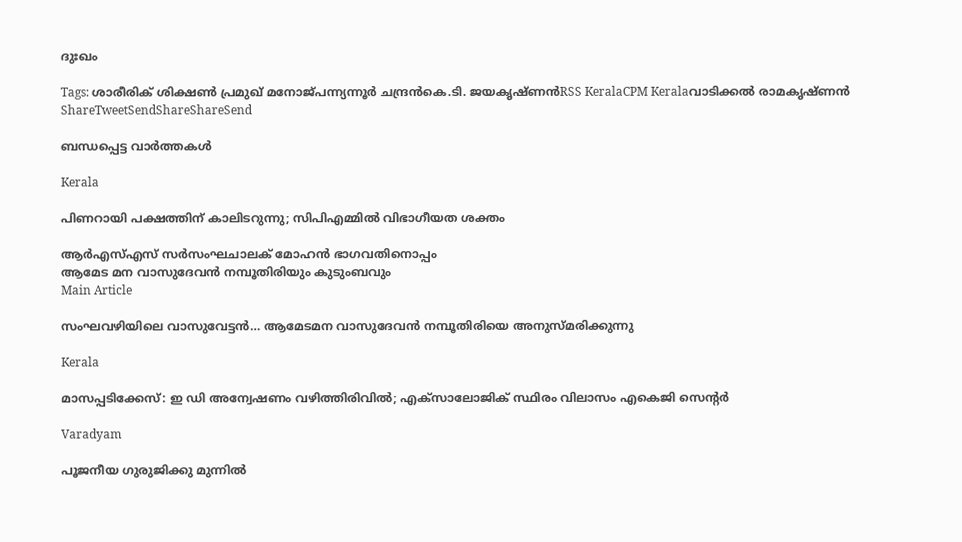ദുഃഖം

Tags: ശാരീരിക് ശിക്ഷണ്‍ പ്രമുഖ് മനോജ്പന്ന്യന്നൂര്‍ ചന്ദ്രന്‍കെ.ടി. ജയകൃഷ്ണന്‍RSS KeralaCPM Keralaവാടിക്കല്‍ രാമകൃഷ്ണന്‍
ShareTweetSendShareShareSend

ബന്ധപ്പെട്ട വാര്‍ത്തകള്‍

Kerala

പിണറായി പക്ഷത്തിന് കാലിടറുന്നു; സിപിഎമ്മില്‍ വിഭാഗീയത ശക്തം

ആര്‍എസ്എസ് സര്‍സംഘചാലക് മോഹന്‍ ഭാഗവതിനൊപ്പം
ആമേട മന വാസുദേവന്‍ നമ്പൂതിരിയും കുടുംബവും
Main Article

സംഘവഴിയിലെ വാസുവേട്ടന്‍… ആമേടമന വാസുദേവന്‍ നമ്പൂതിരിയെ അനുസ്മരിക്കുന്നു

Kerala

മാസപ്പടിക്കേസ്: ഇ ഡി അന്വേഷണം വഴിത്തിരിവില്‍; എക്‌സാലോജിക് സ്ഥിരം വിലാസം എകെജി സെന്റര്‍

Varadyam

പൂജനീയ ഗുരുജിക്കു മുന്നില്‍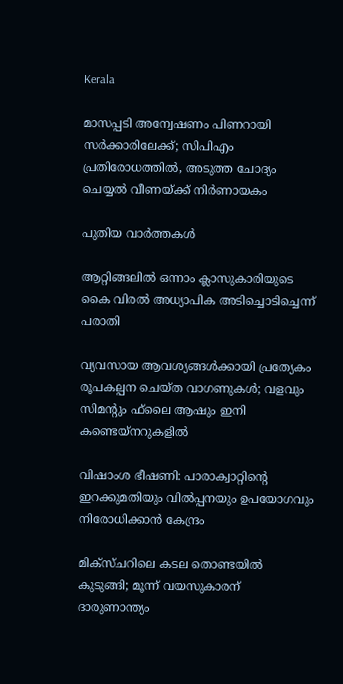Kerala

മാസപ്പടി അന്വേഷണം പിണറായി സര്‍ക്കാരിലേക്ക്; സിപിഎം പ്രതിരോധത്തില്‍, അടുത്ത ചോദ്യം ചെയ്യല്‍ വീണയ്‌ക്ക് നിര്‍ണായകം

പുതിയ വാര്‍ത്തകള്‍

ആറ്റിങ്ങലില്‍ ഒന്നാം ക്ലാസുകാരിയുടെ കൈ വിരല്‍ അധ്യാപിക അടിച്ചൊടിച്ചെന്ന് പരാതി

വ്യവസായ ആവശ്യങ്ങള്‍ക്കായി പ്രത്യേകം രൂപകല്പന ചെയ്ത വാഗണുകള്‍; വളവും സിമന്റും ഫ്‌ലൈ ആഷും ഇനി കണ്ടെയ്‌നറുകളില്‍

വിഷാംശ ഭീഷണി: പാരാക്വാറ്റിന്റെ ഇറക്കുമതിയും വില്‍പ്പനയും ഉപയോഗവും നിരോധിക്കാന്‍ കേന്ദ്രം

മിക്സ്ചറിലെ കടല തൊണ്ടയില്‍ കുടുങ്ങി; മൂന്ന് വയസുകാരന് ദാരുണാന്ത്യം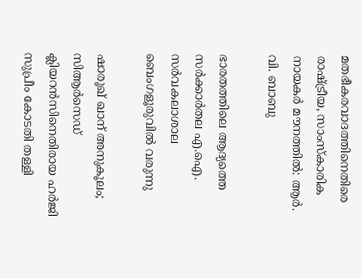മതഭീകരവാദത്തിനെതിരെ രാഷ്‌ട്രീയ, സാംസ്‌കാരിക നായകര്‍ മൗനത്തില്‍: ആര്‍. വി. ബാബു

ഭാരതത്തിലെ ആദ്യത്തെ സർക്കാർതല എ.ഐ. സർവകലാശാല ബെംഗളൂരുവിൽ വരുന്നു

ഷാരൂഖ് ഖാന് അനുകൂലം; സിആർസെഡ് ക്ലിയറൻസിനെതിരായ ഹർജി സുപ്രീം കോടതി തള്ളി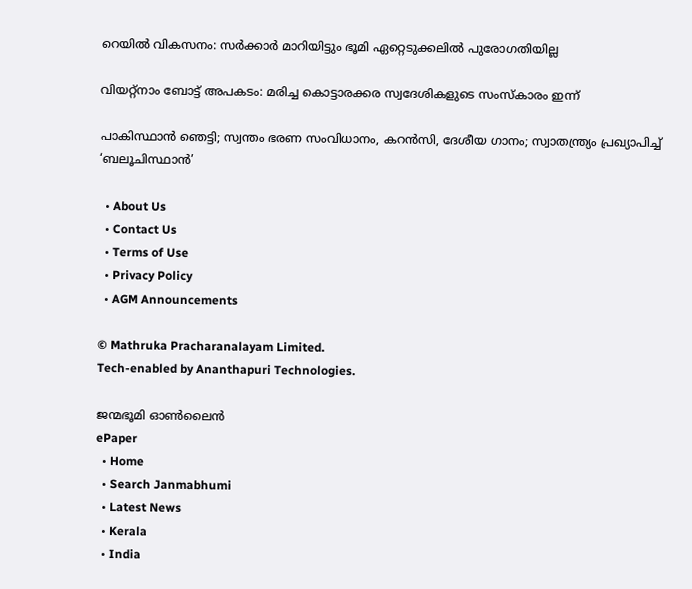റെയില്‍ വികസനം: സര്‍ക്കാര്‍ മാറിയിട്ടും ഭൂമി ഏറ്റെടുക്കലില്‍ പുരോഗതിയില്ല

വിയറ്റ്നാം ബോട്ട് അപകടം: മരിച്ച കൊട്ടാരക്കര സ്വദേശികളുടെ സംസ്കാരം ഇന്ന്

പാകിസ്ഥാന്‍ ഞെട്ടി; സ്വന്തം ഭരണ സംവിധാനം, കറൻസി, ദേശീയ ഗാനം; സ്വാതന്ത്ര്യം പ്രഖ്യാപിച്ച് ‘ബലൂചിസ്ഥാൻ’

  • About Us
  • Contact Us
  • Terms of Use
  • Privacy Policy
  • AGM Announcements

© Mathruka Pracharanalayam Limited.
Tech-enabled by Ananthapuri Technologies.

ജന്മഭൂമി ഓണ്‍ലൈന്‍
ePaper
  • Home
  • Search Janmabhumi
  • Latest News
  • Kerala
  • India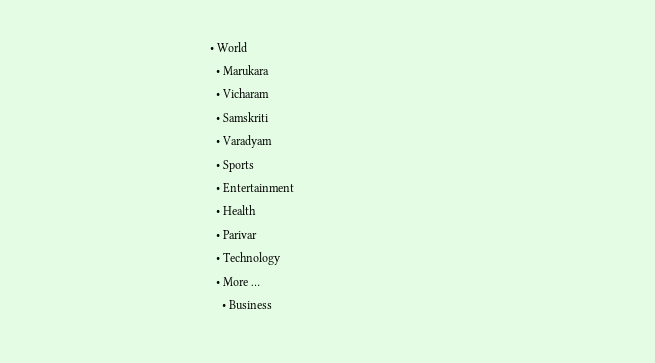• World
  • Marukara
  • Vicharam
  • Samskriti
  • Varadyam
  • Sports
  • Entertainment
  • Health
  • Parivar
  • Technology
  • More …
    • Business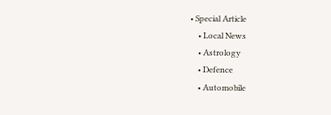• Special Article
    • Local News
    • Astrology
    • Defence
    • Automobile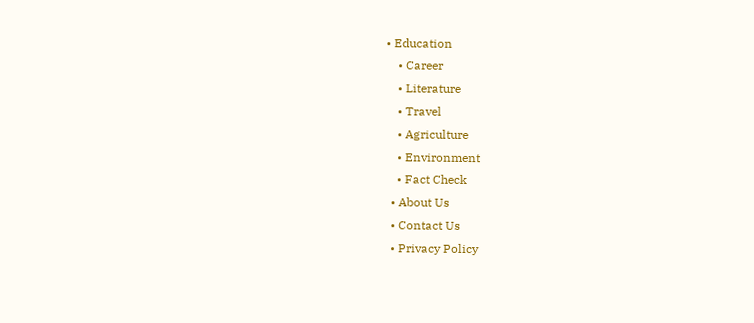• Education
    • Career
    • Literature
    • Travel
    • Agriculture
    • Environment
    • Fact Check
  • About Us
  • Contact Us
  • Privacy Policy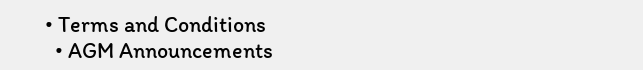• Terms and Conditions
  • AGM Announcements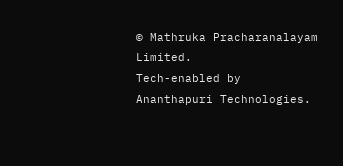© Mathruka Pracharanalayam Limited.
Tech-enabled by Ananthapuri Technologies.